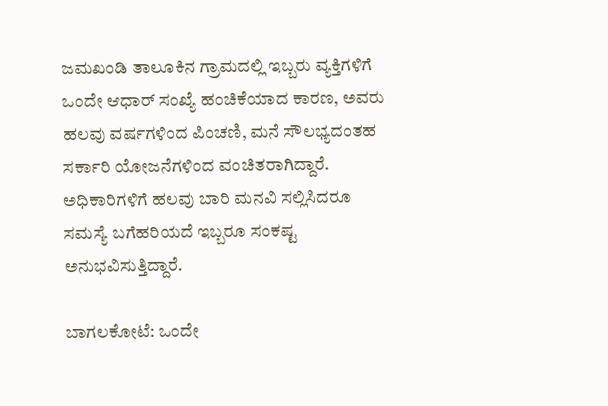ಜಮಖಂಡಿ ತಾಲೂಕಿನ ಗ್ರಾಮದಲ್ಲಿ ಇಬ್ಬರು ವ್ಯಕ್ತಿಗಳಿಗೆ ಒಂದೇ ಆಧಾರ್ ಸಂಖ್ಯೆ ಹಂಚಿಕೆಯಾದ ಕಾರಣ, ಅವರು ಹಲವು ವರ್ಷಗಳಿಂದ ಪಿಂಚಣಿ, ಮನೆ ಸೌಲಭ್ಯದಂತಹ ಸರ್ಕಾರಿ ಯೋಜನೆಗಳಿಂದ ವಂಚಿತರಾಗಿದ್ದಾರೆ. ಅಧಿಕಾರಿಗಳಿಗೆ ಹಲವು ಬಾರಿ ಮನವಿ ಸಲ್ಲಿಸಿದರೂ ಸಮಸ್ಯೆ ಬಗೆಹರಿಯದೆ ಇಬ್ಬರೂ ಸಂಕಷ್ಟ ಅನುಭವಿಸುತ್ತಿದ್ದಾರೆ.

ಬಾಗಲಕೋಟೆ: ಒಂದೇ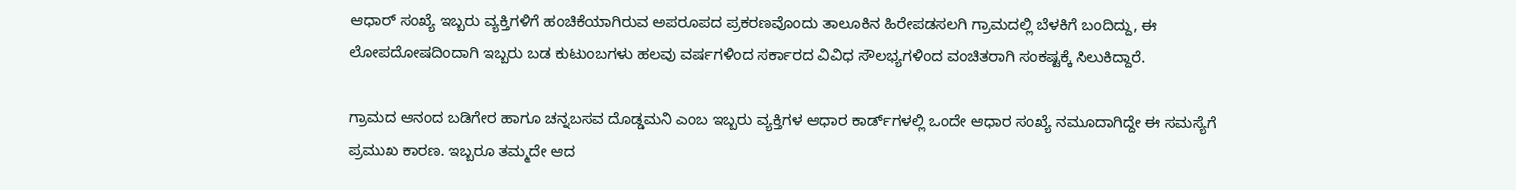ಆಧಾರ್‌ ಸಂಖ್ಯೆ ಇಬ್ಬರು ವ್ಯಕ್ತಿಗಳಿಗೆ ಹಂಚಿಕೆಯಾಗಿರುವ ಅಪರೂಪದ ಪ್ರಕರಣವೊಂದು ತಾಲೂಕಿನ ಹಿರೇಪಡಸಲಗಿ ಗ್ರಾಮದಲ್ಲಿ ಬೆಳಕಿಗೆ ಬಂದಿದ್ದು, ಈ ಲೋಪದೋಷದಿಂದಾಗಿ ಇಬ್ಬರು ಬಡ ಕುಟುಂಬಗಳು ಹಲವು ವರ್ಷಗಳಿಂದ ಸರ್ಕಾರದ ವಿವಿಧ ಸೌಲಭ್ಯಗಳಿಂದ ವಂಚಿತರಾಗಿ ಸಂಕಷ್ಟಕ್ಕೆ ಸಿಲುಕಿದ್ದಾರೆ.

ಗ್ರಾಮದ ಆನಂದ ಬಡಿಗೇರ ಹಾಗೂ ಚನ್ನಬಸವ ದೊಡ್ಡಮನಿ ಎಂಬ ಇಬ್ಬರು ವ್ಯಕ್ತಿಗಳ ಆಧಾರ ಕಾರ್ಡ್‌ಗಳಲ್ಲಿ ಒಂದೇ ಆಧಾರ ಸಂಖ್ಯೆ ನಮೂದಾಗಿದ್ದೇ ಈ ಸಮಸ್ಯೆಗೆ ಪ್ರಮುಖ ಕಾರಣ. ಇಬ್ಬರೂ ತಮ್ಮದೇ ಆದ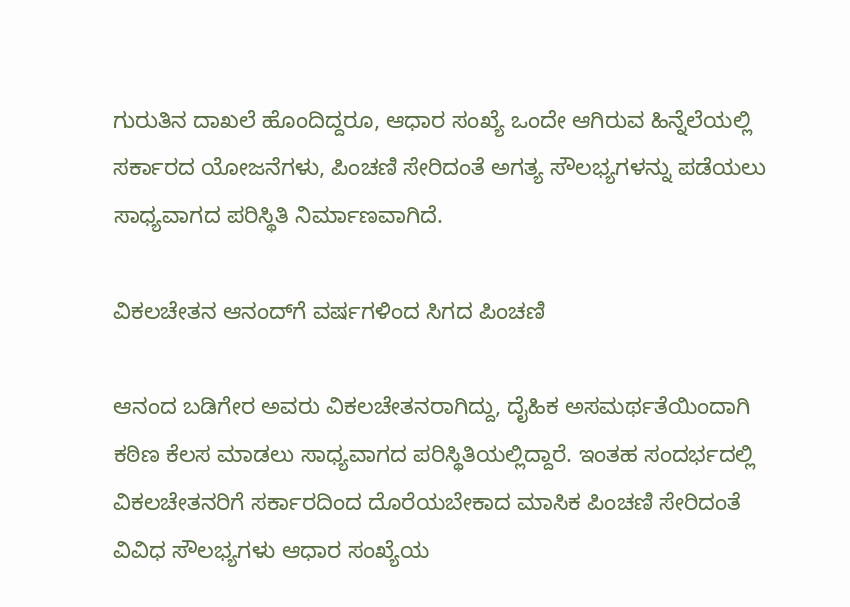ಗುರುತಿನ ದಾಖಲೆ ಹೊಂದಿದ್ದರೂ, ಆಧಾರ ಸಂಖ್ಯೆ ಒಂದೇ ಆಗಿರುವ ಹಿನ್ನೆಲೆಯಲ್ಲಿ ಸರ್ಕಾರದ ಯೋಜನೆಗಳು, ಪಿಂಚಣಿ ಸೇರಿದಂತೆ ಅಗತ್ಯ ಸೌಲಭ್ಯಗಳನ್ನು ಪಡೆಯಲು ಸಾಧ್ಯವಾಗದ ಪರಿಸ್ಥಿತಿ ನಿರ್ಮಾಣವಾಗಿದೆ.

ವಿಕಲಚೇತನ ಆನಂದ್‌ಗೆ ವರ್ಷಗಳಿಂದ ಸಿಗದ ಪಿಂಚಣಿ

ಆನಂದ ಬಡಿಗೇರ ಅವರು ವಿಕಲಚೇತನರಾಗಿದ್ದು, ದೈಹಿಕ ಅಸಮರ್ಥತೆಯಿಂದಾಗಿ ಕಠಿಣ ಕೆಲಸ ಮಾಡಲು ಸಾಧ್ಯವಾಗದ ಪರಿಸ್ಥಿತಿಯಲ್ಲಿದ್ದಾರೆ. ಇಂತಹ ಸಂದರ್ಭದಲ್ಲಿ ವಿಕಲಚೇತನರಿಗೆ ಸರ್ಕಾರದಿಂದ ದೊರೆಯಬೇಕಾದ ಮಾಸಿಕ ಪಿಂಚಣಿ ಸೇರಿದಂತೆ ವಿವಿಧ ಸೌಲಭ್ಯಗಳು ಆಧಾರ ಸಂಖ್ಯೆಯ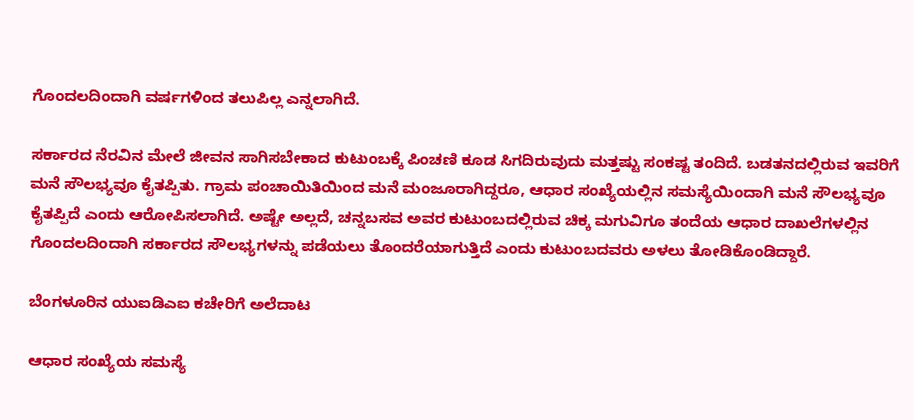ಗೊಂದಲದಿಂದಾಗಿ ವರ್ಷಗಳಿಂದ ತಲುಪಿಲ್ಲ ಎನ್ನಲಾಗಿದೆ.

ಸರ್ಕಾರದ ನೆರವಿನ ಮೇಲೆ ಜೀವನ ಸಾಗಿಸಬೇಕಾದ ಕುಟುಂಬಕ್ಕೆ ಪಿಂಚಣಿ ಕೂಡ ಸಿಗದಿರುವುದು ಮತ್ತಷ್ಟು ಸಂಕಷ್ಟ ತಂದಿದೆ. ಬಡತನದಲ್ಲಿರುವ ಇವರಿಗೆ ಮನೆ ಸೌಲಭ್ಯವೂ ಕೈತಪ್ಪಿತು. ಗ್ರಾಮ ಪಂಚಾಯಿತಿಯಿಂದ ಮನೆ ಮಂಜೂರಾಗಿದ್ದರೂ, ಆಧಾರ ಸಂಖ್ಯೆಯಲ್ಲಿನ ಸಮಸ್ಯೆಯಿಂದಾಗಿ ಮನೆ ಸೌಲಭ್ಯವೂ ಕೈತಪ್ಪಿದೆ ಎಂದು ಆರೋಪಿಸಲಾಗಿದೆ. ಅಷ್ಟೇ ಅಲ್ಲದೆ, ಚನ್ನಬಸವ ಅವರ ಕುಟುಂಬದಲ್ಲಿರುವ ಚಿಕ್ಕ ಮಗುವಿಗೂ ತಂದೆಯ ಆಧಾರ ದಾಖಲೆಗಳಲ್ಲಿನ ಗೊಂದಲದಿಂದಾಗಿ ಸರ್ಕಾರದ ಸೌಲಭ್ಯಗಳನ್ನು ಪಡೆಯಲು ತೊಂದರೆಯಾಗುತ್ತಿದೆ ಎಂದು ಕುಟುಂಬದವರು ಅಳಲು ತೋಡಿಕೊಂಡಿದ್ದಾರೆ.

ಬೆಂಗಳೂರಿನ ಯುಐಡಿಎಐ ಕಚೇರಿಗೆ ಅಲೆದಾಟ

ಆಧಾರ ಸಂಖ್ಯೆಯ ಸಮಸ್ಯೆ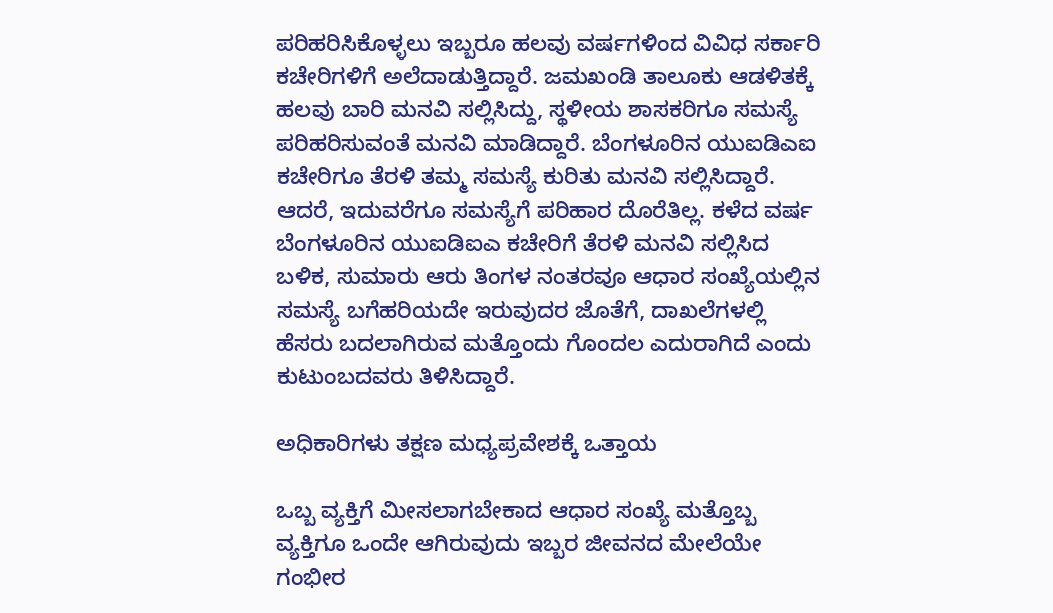ಪರಿಹರಿಸಿಕೊಳ್ಳಲು ಇಬ್ಬರೂ ಹಲವು ವರ್ಷಗಳಿಂದ ವಿವಿಧ ಸರ್ಕಾರಿ ಕಚೇರಿಗಳಿಗೆ ಅಲೆದಾಡುತ್ತಿದ್ದಾರೆ. ಜಮಖಂಡಿ ತಾಲೂಕು ಆಡಳಿತಕ್ಕೆ ಹಲವು ಬಾರಿ ಮನವಿ ಸಲ್ಲಿಸಿದ್ದು, ಸ್ಥಳೀಯ ಶಾಸಕರಿಗೂ ಸಮಸ್ಯೆ ಪರಿಹರಿಸುವಂತೆ ಮನವಿ ಮಾಡಿದ್ದಾರೆ. ಬೆಂಗಳೂರಿನ ಯುಐಡಿಎಐ ಕಚೇರಿಗೂ ತೆರಳಿ ತಮ್ಮ ಸಮಸ್ಯೆ ಕುರಿತು ಮನವಿ ಸಲ್ಲಿಸಿದ್ದಾರೆ. ಆದರೆ, ಇದುವರೆಗೂ ಸಮಸ್ಯೆಗೆ ಪರಿಹಾರ ದೊರೆತಿಲ್ಲ. ಕಳೆದ ವರ್ಷ ಬೆಂಗಳೂರಿನ ಯುಐಡಿಐಎ ಕಚೇರಿಗೆ ತೆರಳಿ ಮನವಿ ಸಲ್ಲಿಸಿದ ಬಳಿಕ, ಸುಮಾರು ಆರು ತಿಂಗಳ ನಂತರವೂ ಆಧಾರ ಸಂಖ್ಯೆಯಲ್ಲಿನ ಸಮಸ್ಯೆ ಬಗೆಹರಿಯದೇ ಇರುವುದರ ಜೊತೆಗೆ, ದಾಖಲೆಗಳಲ್ಲಿ ಹೆಸರು ಬದಲಾಗಿರುವ ಮತ್ತೊಂದು ಗೊಂದಲ ಎದುರಾಗಿದೆ ಎಂದು ಕುಟುಂಬದವರು ತಿಳಿಸಿದ್ದಾರೆ.

ಅಧಿಕಾರಿಗಳು ತಕ್ಷಣ ಮಧ್ಯಪ್ರವೇಶಕ್ಕೆ ಒತ್ತಾಯ

ಒಬ್ಬ ವ್ಯಕ್ತಿಗೆ ಮೀಸಲಾಗಬೇಕಾದ ಆಧಾರ ಸಂಖ್ಯೆ ಮತ್ತೊಬ್ಬ ವ್ಯಕ್ತಿಗೂ ಒಂದೇ ಆಗಿರುವುದು ಇಬ್ಬರ ಜೀವನದ ಮೇಲೆಯೇ ಗಂಭೀರ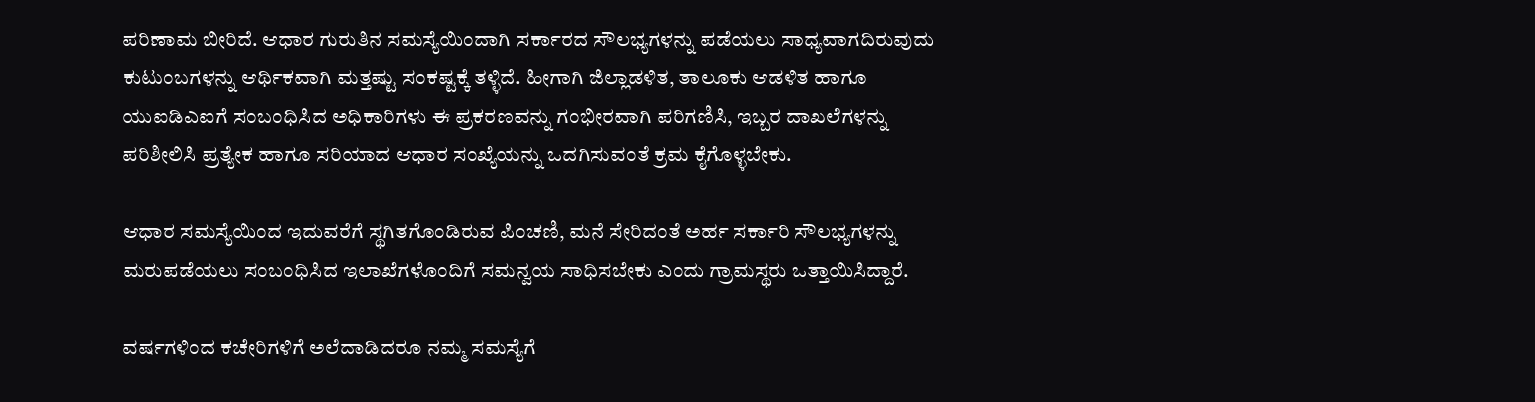ಪರಿಣಾಮ ಬೀರಿದೆ. ಆಧಾರ ಗುರುತಿನ ಸಮಸ್ಯೆಯಿಂದಾಗಿ ಸರ್ಕಾರದ ಸೌಲಭ್ಯಗಳನ್ನು ಪಡೆಯಲು ಸಾಧ್ಯವಾಗದಿರುವುದು ಕುಟುಂಬಗಳನ್ನು ಆರ್ಥಿಕವಾಗಿ ಮತ್ತಷ್ಟು ಸಂಕಷ್ಟಕ್ಕೆ ತಳ್ಳಿದೆ. ಹೀಗಾಗಿ ಜಿಲ್ಲಾಡಳಿತ, ತಾಲೂಕು ಆಡಳಿತ ಹಾಗೂ ಯುಐಡಿಎಐಗೆ ಸಂಬಂಧಿಸಿದ ಅಧಿಕಾರಿಗಳು ಈ ಪ್ರಕರಣವನ್ನು ಗಂಭೀರವಾಗಿ ಪರಿಗಣಿಸಿ, ಇಬ್ಬರ ದಾಖಲೆಗಳನ್ನು ಪರಿಶೀಲಿಸಿ ಪ್ರತ್ಯೇಕ ಹಾಗೂ ಸರಿಯಾದ ಆಧಾರ ಸಂಖ್ಯೆಯನ್ನು ಒದಗಿಸುವಂತೆ ಕ್ರಮ ಕೈಗೊಳ್ಳಬೇಕು.

ಆಧಾರ ಸಮಸ್ಯೆಯಿಂದ ಇದುವರೆಗೆ ಸ್ಥಗಿತಗೊಂಡಿರುವ ಪಿಂಚಣಿ, ಮನೆ ಸೇರಿದಂತೆ ಅರ್ಹ ಸರ್ಕಾರಿ ಸೌಲಭ್ಯಗಳನ್ನು ಮರುಪಡೆಯಲು ಸಂಬಂಧಿಸಿದ ಇಲಾಖೆಗಳೊಂದಿಗೆ ಸಮನ್ವಯ ಸಾಧಿಸಬೇಕು ಎಂದು ಗ್ರಾಮಸ್ಥರು ಒತ್ತಾಯಿಸಿದ್ದಾರೆ.

ವರ್ಷಗಳಿಂದ ಕಚೇರಿಗಳಿಗೆ ಅಲೆದಾಡಿದರೂ ನಮ್ಮ ಸಮಸ್ಯೆಗೆ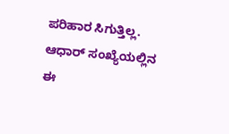ಪರಿಹಾರ ಸಿಗುತ್ತಿಲ್ಲ. ಆಧಾರ್ ಸಂಖ್ಯೆಯಲ್ಲಿನ ಈ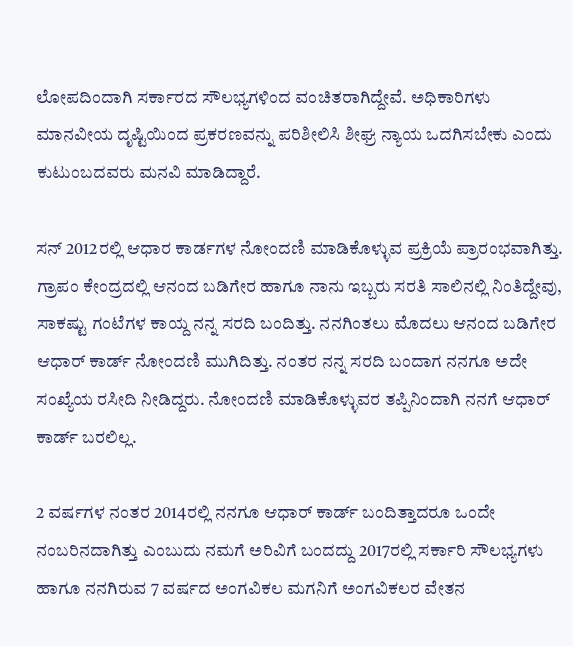ಲೋಪದಿಂದಾಗಿ ಸರ್ಕಾರದ ಸೌಲಭ್ಯಗಳಿಂದ ವಂಚಿತರಾಗಿದ್ದೇವೆ. ಅಧಿಕಾರಿಗಳು ಮಾನವೀಯ ದೃಷ್ಟಿಯಿಂದ ಪ್ರಕರಣವನ್ನು ಪರಿಶೀಲಿಸಿ ಶೀಘ್ರ ನ್ಯಾಯ ಒದಗಿಸಬೇಕು ಎಂದು ಕುಟುಂಬದವರು ಮನವಿ ಮಾಡಿದ್ದಾರೆ.

ಸನ್‌ 2012ರಲ್ಲಿ ಆಧಾರ ಕಾರ್ಡಗಳ ನೋಂದಣಿ ಮಾಡಿಕೊಳ್ಳುವ ಪ್ರಕ್ರಿಯೆ ಪ್ರಾರಂಭವಾಗಿತ್ತು. ಗ್ರಾಪಂ ಕೇಂದ್ರದಲ್ಲಿ ಆನಂದ ಬಡಿಗೇರ ಹಾಗೂ ನಾನು ಇಬ್ಬರು ಸರತಿ ಸಾಲಿನಲ್ಲಿ ನಿಂತಿದ್ದೇವು, ಸಾಕಷ್ಟು ಗಂಟೆಗಳ ಕಾಯ್ದ ನನ್ನ ಸರದಿ ಬಂದಿತ್ತು. ನನಗಿಂತಲು ಮೊದಲು ಆನಂದ ಬಡಿಗೇರ ಆಧಾರ್‌ ಕಾರ್ಡ್ ನೋಂದಣಿ ಮುಗಿದಿತ್ತು. ನಂತರ ನನ್ನ ಸರದಿ ಬಂದಾಗ ನನಗೂ ಅದೇ ಸಂಖ್ಯೆಯ ರಸೀದಿ ನೀಡಿದ್ದರು. ನೋಂದಣಿ ಮಾಡಿಕೊಳ್ಳುವರ ತಪ್ಪಿನಿಂದಾಗಿ ನನಗೆ ಆಧಾರ್‌ ಕಾರ್ಡ್ ಬರಲಿಲ್ಲ.

2 ವರ್ಷಗಳ ನಂತರ 2014ರಲ್ಲಿ ನನಗೂ ಆಧಾರ್‌ ಕಾರ್ಡ್ ಬಂದಿತ್ತಾದರೂ ಒಂದೇ ನಂಬರಿನದಾಗಿತ್ತು ಎಂಬುದು ನಮಗೆ ಅರಿವಿಗೆ ಬಂದದ್ದು 2017ರಲ್ಲಿ ಸರ್ಕಾರಿ ಸೌಲಭ್ಯಗಳು ಹಾಗೂ ನನಗಿರುವ 7 ವರ್ಷದ ಅಂಗವಿಕಲ ಮಗನಿಗೆ ಅಂಗವಿಕಲರ ವೇತನ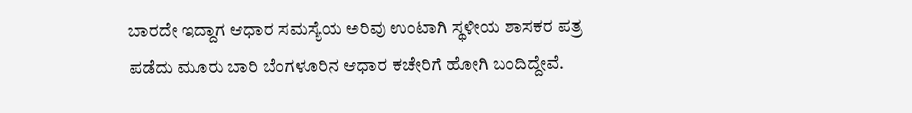ಬಾರದೇ ಇದ್ದಾಗ ಆಧಾರ ಸಮಸ್ಯೆಯ ಅರಿವು ಉಂಟಾಗಿ ಸ್ಥಳೀಯ ಶಾಸಕರ ಪತ್ರ ಪಡೆದು ಮೂರು ಬಾರಿ ಬೆಂಗಳೂರಿನ ಆಧಾರ ಕಚೇರಿಗೆ ಹೋಗಿ ಬಂದಿದ್ದೇವೆ.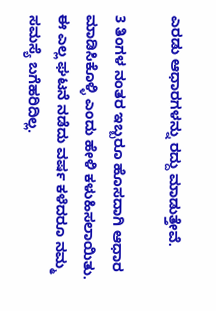ಎರಡು ಆಧಾರಗಳನ್ನು ರದ್ದು ಮಾಡುತ್ತೇವೆ.

3 ತಿಂಗಳ ನಂತರ ಇಬ್ಬರೂ ಹೊಸದಾಗಿ ಆಧಾರ ಮಾಡಿಸಿಕೊಳ್ಳಿ ಎಂದು ಹೇಳಿ ಕಳುಹಿಸಲಾಯಿತು. ಈ ಎಲ್ಲ ಘಟನೆ ನಡೆದು ವರ್ಷ ಕಳೆದರೂ ನಮ್ಮ ಸಮಸ್ಯೆ ಬಗೆಹರಿದಿಲ್ಲ.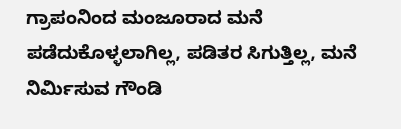ಗ್ರಾಪಂನಿಂದ ಮಂಜೂರಾದ ಮನೆ ಪಡೆದುಕೊಳ್ಳಲಾಗಿಲ್ಲ, ಪಡಿತರ ಸಿಗುತ್ತಿಲ್ಲ, ಮನೆ ನಿರ್ಮಿಸುವ ಗೌಂಡಿ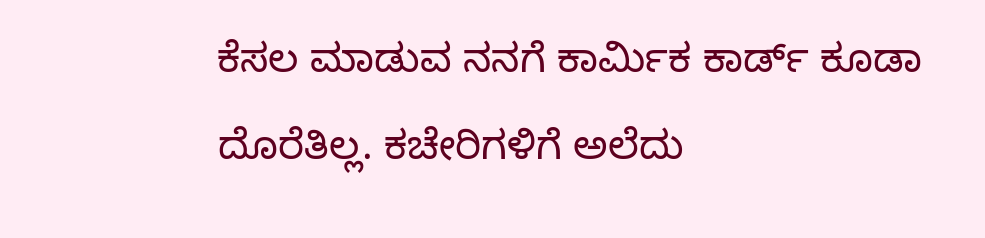ಕೆಸಲ ಮಾಡುವ ನನಗೆ ಕಾರ್ಮಿಕ ಕಾರ್ಡ್ ಕೂಡಾ ದೊರೆತಿಲ್ಲ. ಕಚೇರಿಗಳಿಗೆ ಅಲೆದು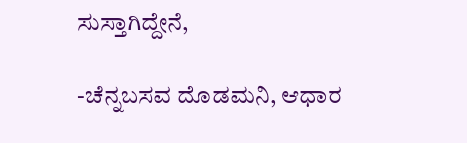ಸುಸ್ತಾಗಿದ್ದೇನೆ,

-ಚೆನ್ನಬಸವ ದೊಡಮನಿ, ಆಧಾರ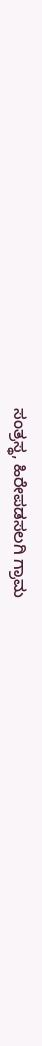ಸಂತ್ರಸ್ಥ, ಹಿರೇಪಡಸಲಗಿ ಗ್ರಾಮ